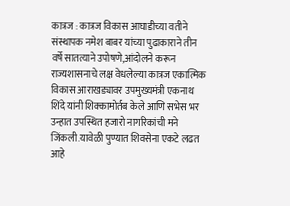कात्रज : कात्रज विकास आघाडीच्या वतीने संस्थापक नमेश बाबर यांच्या पुढाकाराने तीन वर्षे सातत्याने उपोषणे,आंदोलने करून राज्यशासनाचे लक्ष वेधलेल्या कात्रज एकात्मिक विकास आराखड्यावर उपमुख्यमंत्री एकनाथ शिंदे यांनी शिक्कामोर्तब केले आणि सभेस भर उन्हात उपस्थित हजारो नागरिकांची मने जिंकली.यावेळी पुण्यात शिवसेना एकटे लढत आहे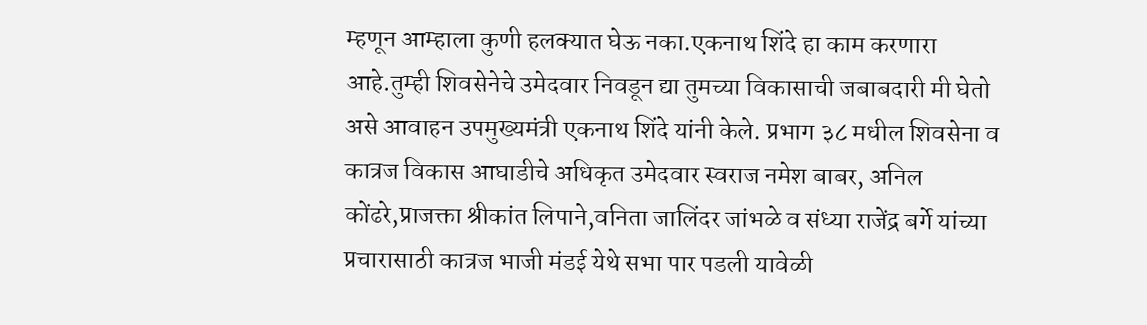म्हणून आम्हाला कुणी हलक्यात घेऊ नका.एकनाथ शिंदे हा काम करणारा आहे.तुम्ही शिवसेनेचे उमेदवार निवडून द्या तुमच्या विकासाची जबाबदारी मी घेतो असे आवाहन उपमुख्यमंत्री एकनाथ शिंदे यांनी केले. प्रभाग ३८ मधील शिवसेना व कात्रज विकास आघाडीचे अधिकृत उमेदवार स्वराज नमेश बाबर, अनिल कोंढरे,प्राजक्ता श्रीकांत लिपाने,वनिता जालिंदर जांभळे व संध्या राजेंद्र बर्गे यांच्या प्रचारासाठी कात्रज भाजी मंडई येथे सभा पार पडली यावेळी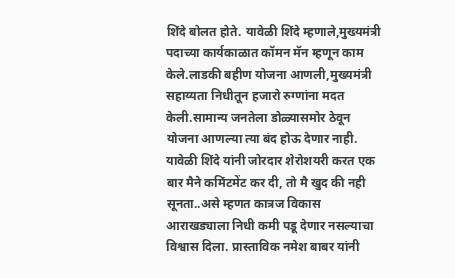शिंदे बोलत होते. यावेळी शिंदे म्हणाले,मुख्यमंत्री पदाच्या कार्यकाळात कॉमन मॅन म्हणून काम केले.लाडकी बहीण योजना आणली,मुख्यमंत्री सहाय्यता निधीतून हजारो रुग्णांना मदत केली.सामान्य जनतेला डोळ्यासमोर ठेवून योजना आणल्या त्या बंद होऊ देणार नाही. यावेळी शिंदे यांनी जोरदार शेरोशयरी करत एक बार मैने कमिंटमेंट कर दी, तो मै खुद की नही सूनता..असे म्हणत कात्रज विकास आराखड्याला निधी कमी पडू देणार नसल्याचा विश्वास दिला. प्रास्ताविक नमेश बाबर यांनी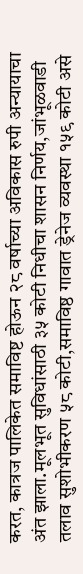करत, कात्रज पालिकेत समाविष्ट होऊन २८ वर्षाच्या अविकास रुपी अन्यायाचा अंत झाला.मूलभूत सुविधांसाठी ३५ कोटी निधीचा शासन निर्णय,जांभूळवाडी तलाव सुशोभीकरण ५८ कोटी,समाविष्ठ गावात ड्रेनेज व्यवस्था १५९ कोटी असे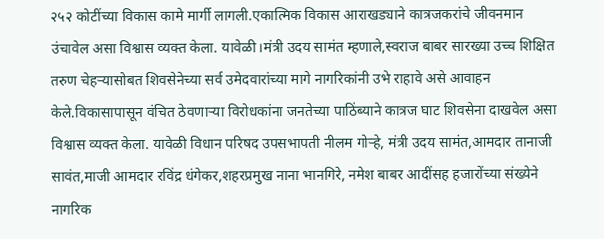२५२ कोटींच्या विकास कामे मार्गी लागली.एकात्मिक विकास आराखड्याने कात्रजकरांचे जीवनमान उंचावेल असा विश्वास व्यक्त केला. यावेळी।मंत्री उदय सामंत म्हणाले,स्वराज बाबर सारख्या उच्च शिक्षित तरुण चेहऱ्यासोबत शिवसेनेच्या सर्व उमेदवारांच्या मागे नागरिकांनी उभे राहावे असे आवाहन केले.विकासापासून वंचित ठेवणाऱ्या विरोधकांना जनतेच्या पाठिंब्याने कात्रज घाट शिवसेना दाखवेल असा विश्वास व्यक्त केला. यावेळी विधान परिषद उपसभापती नीलम गोऱ्हे, मंत्री उदय सामंत,आमदार तानाजी सावंत,माजी आमदार रविंद्र धंगेकर,शहरप्रमुख नाना भानगिरे, नमेश बाबर आदींसह हजारोंच्या संख्येने नागरिक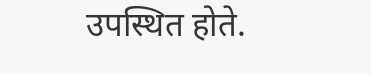उपस्थित होते.